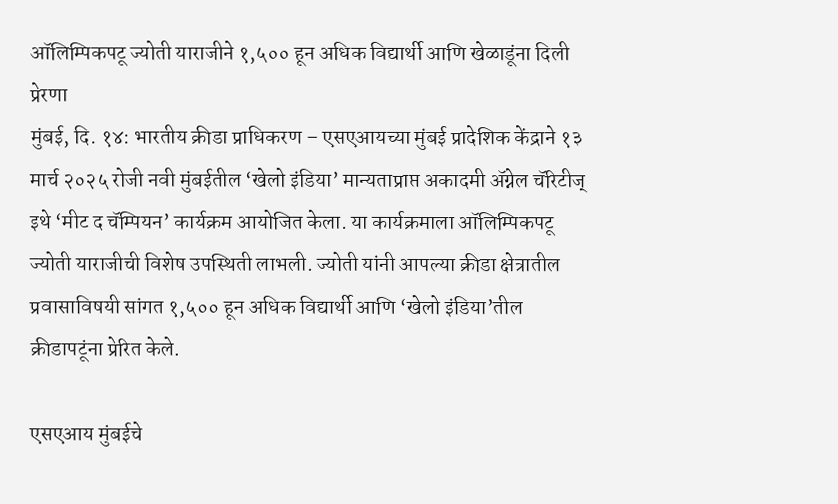ऑलिम्पिकपटू ज्योती याराजीने १,५०० हून अधिक विद्यार्थी आणि खेळाडूंना दिली प्रेरणा
मुंबई, दि. १४: भारतीय क्रीडा प्राधिकरण – एसएआयच्या मुंबई प्रादेशिक केंद्राने १३ मार्च २०२५ रोजी नवी मुंबईतील ‘खेलो इंडिया’ मान्यताप्राप्त अकादमी ॲग्नेल चॅरिटीज् इथे ‘मीट द चॅम्पियन’ कार्यक्रम आयोजित केला. या कार्यक्रमाला ऑलिम्पिकपटू ज्योती याराजीची विशेष उपस्थिती लाभली. ज्योती यांनी आपल्या क्रीडा क्षेत्रातील प्रवासाविषयी सांगत १,५०० हून अधिक विद्यार्थी आणि ‘खेलो इंडिया’तील क्रीडापटूंना प्रेरित केले.

एसएआय मुंबईचे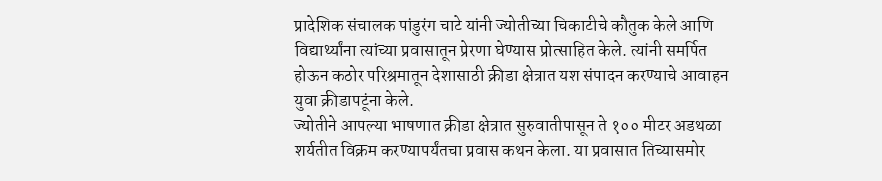प्रादेशिक संचालक पांडुरंग चाटे यांनी ज्योतीच्या चिकाटीचे कौतुक केले आणि विद्यार्थ्यांना त्यांच्या प्रवासातून प्रेरणा घेण्यास प्रोत्साहित केले. त्यांनी समर्पित होऊन कठोर परिश्रमातून देशासाठी क्रीडा क्षेत्रात यश संपादन करण्याचे आवाहन युवा क्रीडापटूंना केले.
ज्योतीने आपल्या भाषणात क्रीडा क्षेत्रात सुरुवातीपासून ते १०० मीटर अडथळा शर्यतीत विक्रम करण्यापर्यंतचा प्रवास कथन केला. या प्रवासात तिच्यासमोर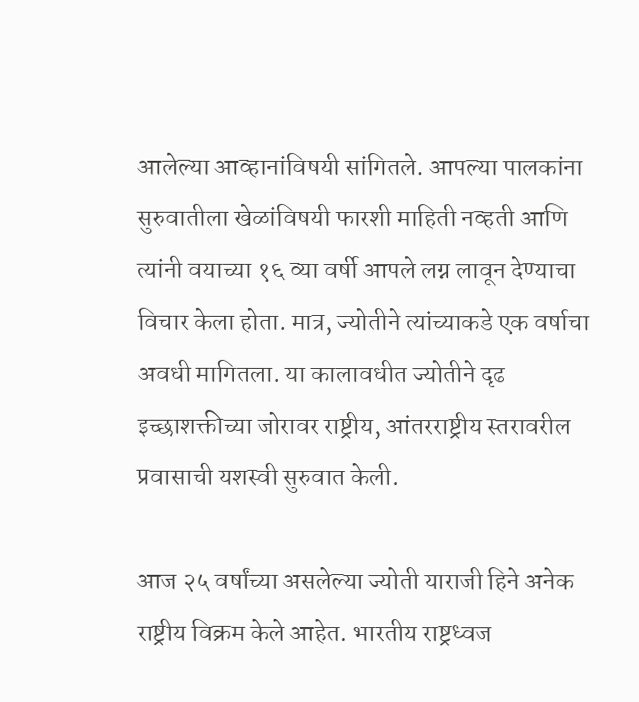आलेल्या आव्हानांविषयी सांगितले. आपल्या पालकांना सुरुवातीला खेळांविषयी फारशी माहिती नव्हती आणि त्यांनी वयाच्या १६ व्या वर्षी आपले लग्न लावून देण्याचा विचार केला होता. मात्र, ज्योतीने त्यांच्याकडे एक वर्षाचा अवधी मागितला. या कालावधीत ज्योतीने दृढ इच्छाशक्तीच्या जोरावर राष्ट्रीय, आंतरराष्ट्रीय स्तरावरील प्रवासाची यशस्वी सुरुवात केली.

आज २५ वर्षांच्या असलेल्या ज्योती याराजी हिने अनेक राष्ट्रीय विक्रम केले आहेत. भारतीय राष्ट्रध्वज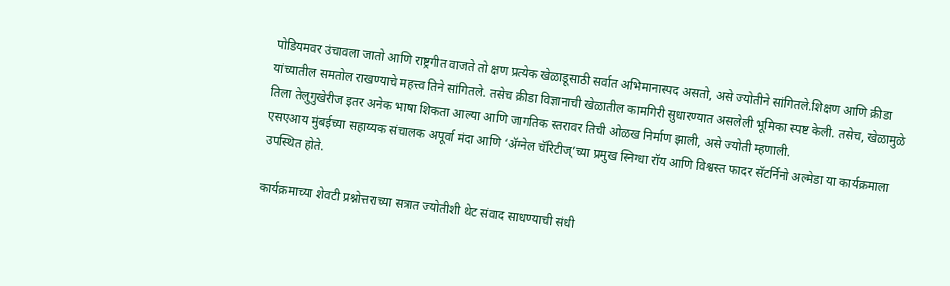पोडियमवर उंचावला जातो आणि राष्ट्रगीत वाजते तो क्षण प्रत्येक खेळाडूसाठी सर्वात अभिमानास्पद असतो, असे ज्योतीने सांगितले.शिक्षण आणि क्रीडा यांच्यातील समतोल राखण्याचे महत्त्व तिने सांगितले. तसेच क्रीडा विज्ञानाची खेळातील कामगिरी सुधारण्यात असलेली भूमिका स्पष्ट केली. तसेच, खेळामुळे तिला तेलुगुखेरीज इतर अनेक भाषा शिकता आल्या आणि जागतिक स्तरावर तिची ओळख निर्माण झाली, असे ज्योती म्हणाली.
एसएआय मुंबईच्या सहाय्यक संचालक अपूर्वा मंदा आणि ‘ॲग्नेल चॅरिटीज्’च्या प्रमुख स्निग्धा रॉय आणि विश्वस्त फादर सॅटर्निनो अल्मेडा या कार्यक्रमाला उपस्थित होते.

कार्यक्रमाच्या शेवटी प्रश्नोत्तराच्या सत्रात ज्योतीशी थेट संवाद साधण्याची संधी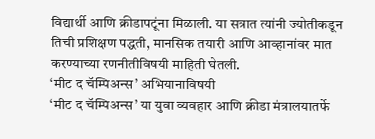विद्यार्थी आणि क्रीडापटूंना मिळाली. या सत्रात त्यांनी ज्योतीकडून तिची प्रशिक्षण पद्धती, मानसिक तयारी आणि आव्हानांवर मात करण्याच्या रणनीतीविषयी माहिती घेतली.
‘मीट द चॅम्पिअन्स’ अभियानाविषयी
‘मीट द चॅम्पिअन्स’ या युवा व्यवहार आणि क्रीडा मंत्रालयातर्फे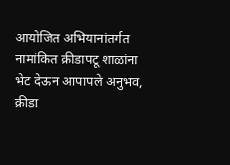आयोजित अभियानांतर्गत नामांकित क्रीडापटू शाळांना भेट देऊन आपापले अनुभव, क्रीडा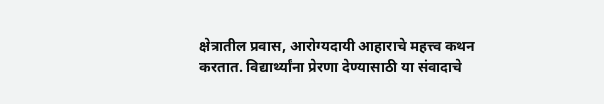क्षेत्रातील प्रवास, आरोग्यदायी आहाराचे महत्त्व कथन करतात. विद्यार्थ्यांना प्रेरणा देण्यासाठी या संवादाचे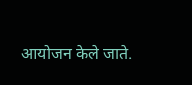आयोजन केले जाते.